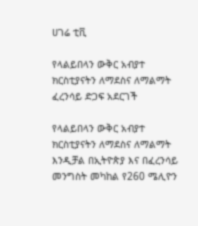ሀገሬ ቲቪ

የላልይበላን ውቅር አብያተ ክርስቲያናትን ለማደስና ለማልማት ፈረንሳይ ድጋፍ አደርገች

የላልይበላን ውቅር አብያተ ክርስቲያናትን ለማደስና ለማልማት እንዲቻል በኢትዮጵያ እና በፈረንሳይ መንግስት መካከል የ260 ሜሊዮን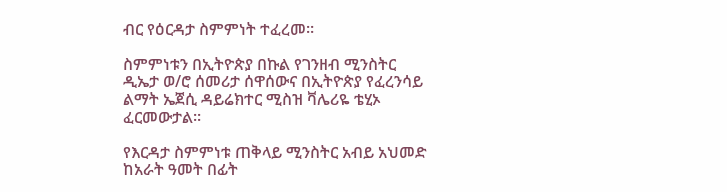ብር የዕርዳታ ስምምነት ተፈረመ።

ስምምነቱን በኢትዮጵያ በኩል የገንዘብ ሚንስትር ዲኤታ ወ/ሮ ሰመሪታ ሰዋሰውና በኢትዮጵያ የፈረንሳይ ልማት ኤጀሲ ዳይሬክተር ሚስዝ ቫሌሪዬ ቴሂኦ ፈርመውታል፡፡

የእርዳታ ስምምነቱ ጠቅላይ ሚንስትር አብይ አህመድ ከአራት ዓመት በፊት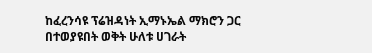ከፈረንሳዩ ፕሬዝዳነት ኢማኑኤል ማክሮን ጋር በተወያዩበት ወቅት ሁለቱ ሀገራት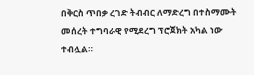በቅርስ ጥበቃ ረገድ ትብብር ለማድረግ በተስማሙት መሰረት ተግባራዊ የሚደረግ ፕሮጀክት አካል ነው ተብሏል።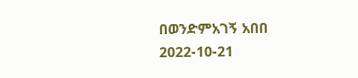በወንድምአገኝ አበበ
2022-10-21